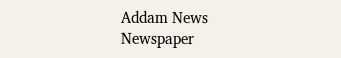Addam News
Newspaper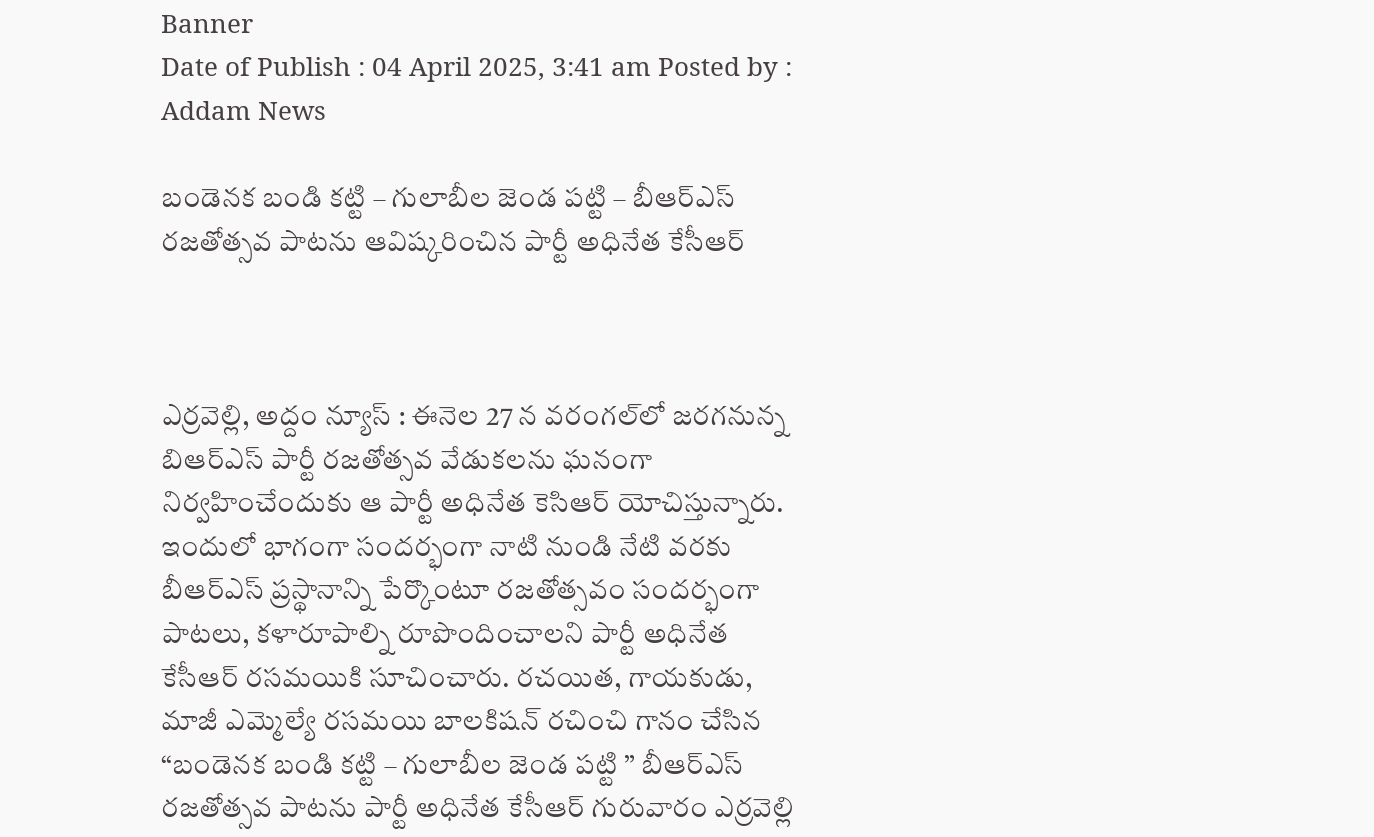Banner
Date of Publish : 04 April 2025, 3:41 am Posted by : Addam News

బండెనక బండి కట్టి – గులాబీల జెండ పట్టి – బీఆర్ఎస్ రజతోత్సవ పాటను ఆవిష్కరించిన పార్టీ అధినేత కేసీఆర్



ఎర్ర‌వెల్లి, అద్దం న్యూస్ : ఈనెల‌ 27 న వరంగల్‌లో జరగనున్న బిఆర్ఎస్ పార్టీ రజతోత్సవ వేడుకలను ఘ‌నంగా నిర్వ‌హించేందుకు ఆ పార్టీ అధినేత కెసిఆర్ యోచిస్తున్నారు. ఇందులో భాగంగా సందర్భంగా నాటి నుండి నేటి వరకు బీఆర్ఎస్ ప్రస్థానాన్ని పేర్కొంటూ రజతోత్సవం సందర్భంగా పాటలు, కళారూపాల్ని రూపొందించాలని పార్టీ అధినేత కేసీఆర్ రసమయికి సూచించారు. రచయిత, గాయకుడు, మాజీ ఎమ్మెల్యే రసమయి బాలకిషన్ రచించి గానం చేసిన “బండెనక బండి కట్టి – గులాబీల జెండ పట్టి ” బీఆర్ఎస్ రజతోత్సవ పాటను పార్టీ అధినేత కేసీఆర్ గురువారం ఎర్రవెల్లి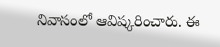నివాసంలో ఆవిష్కరించారు. ఈ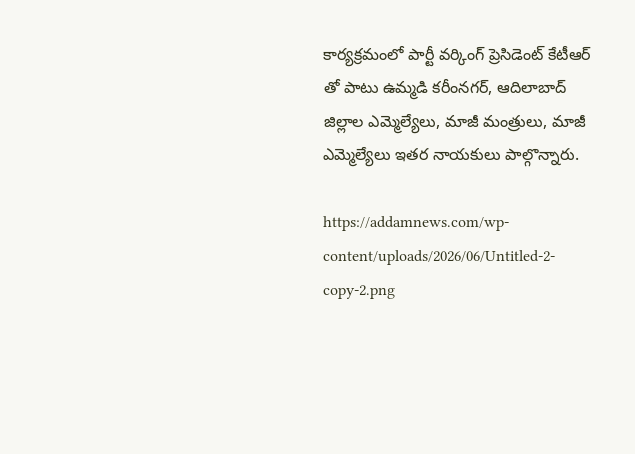కార్యక్రమంలో పార్టీ వర్కింగ్ ప్రెసిడెంట్ కేటీఆర్ తో పాటు ఉమ్మడి కరీంనగర్, ఆదిలాబాద్ జిల్లాల ఎమ్మెల్యేలు, మాజీ మంత్రులు, మాజీ ఎమ్మెల్యేలు ఇతర నాయకులు పాల్గొన్నారు.

https://addamnews.com/wp-content/uploads/2026/06/Untitled-2-copy-2.png